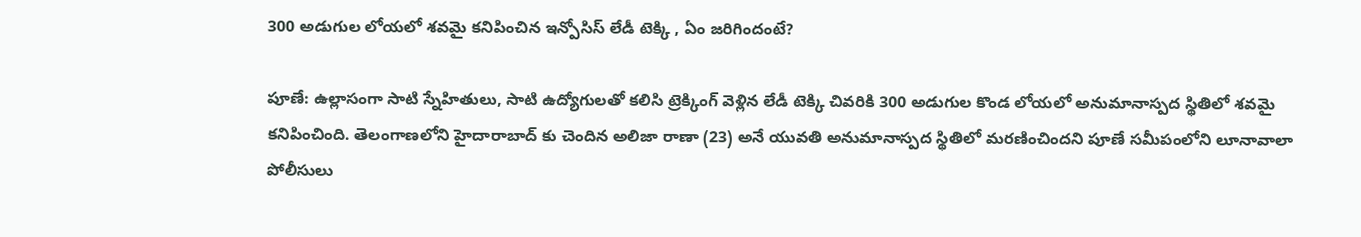300 అడుగుల లోయలో శవమై కనిపించిన ఇన్పోసిస్ లేడీ టెక్కి , ఏం జరిగిందంటే?

పూణే: ఉల్లాసంగా సాటి స్నేహితులు, సాటి ఉద్యోగులతో కలిసి ట్రెక్కింగ్ వెళ్లిన లేడీ టెక్కి చివరికి 300 అడుగుల కొండ లోయలో అనుమానాస్పద స్థితిలో శవమై కనిపించింది. తెలంగాణలోని హైదారాబాద్ కు చెందిన అలిజా రాణా (23) అనే యువతి అనుమానాస్పద స్థితిలో మరణించిందని పూణే సమీపంలోని లూనావాలా పోలీసులు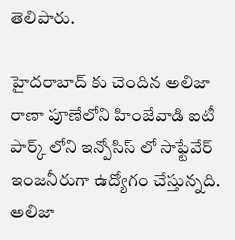తెలిపారు.

హైదరాబాద్ కు చెందిన అలిజా రాణా పూణేలోని హింజేవాడి ఐటీ పార్క్ లోని ఇన్పోసిస్ లో సాఫ్టేవేర్ ఇంజనీరుగా ఉద్యోగం చేస్తున్నది. అలిజా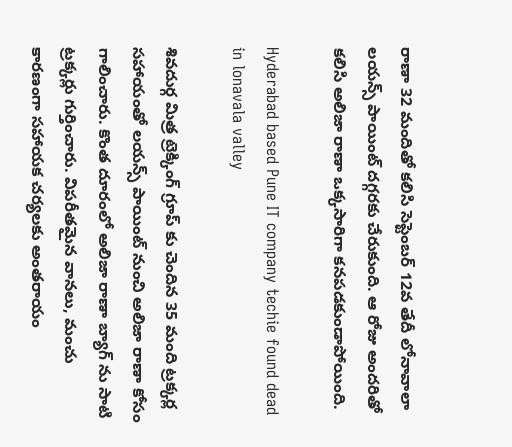రాణా 32 మందితో కలిసి సెప్టెంబర్ 12వ తేదీ లోనావాలా లయన్స్ పాయింట్ దగ్గరకు చేరుకుంది. ఆ రోజు అందరితో కలిసి అలిజా రాణా ఒక్కసారిగా కనపడకుండాపోయింది.

Hyderabad based Pune IT company techie found dead in lonavala valley

శివదుర్గ మిత్ర ట్రెక్కింగ్ గ్రూప్ కు చెందిన 35 మంది ట్రక్కర్ల సహాయంతో లయన్స్ పాయింట్ నుంచి అలిజా రాణా కోసం గాలించారు. కొంత దూరంలో అలిజా రాణా బ్యాగ్ ను సాటి ట్రక్కర్లు గుర్తించారు. విపరీతమైన వానలు, మంచు కారణంగా సహాయక చర్యలకు అంతరాయం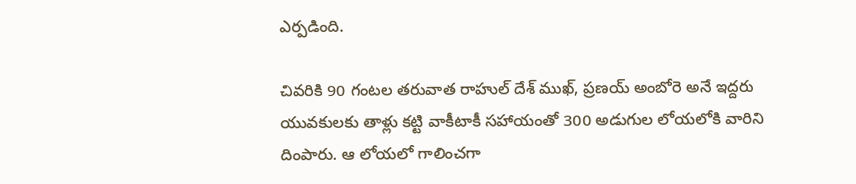ఎర్పడింది.

చివరికి 90 గంటల తరువాత రాహుల్ దేశ్ ముఖ్, ప్రణయ్ అంబోరె అనే ఇద్దరు యువకులకు తాళ్లు కట్టి వాకీటాకీ సహాయంతో 300 అడుగుల లోయలోకి వారిని దింపారు. ఆ లోయలో గాలించగా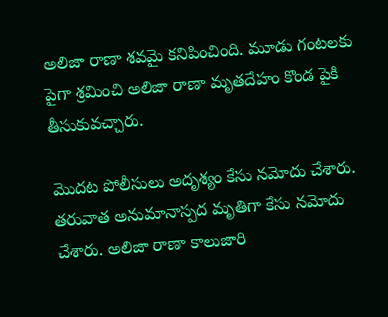అలిజా రాణా శవమై కనిపించింది. మూడు గంటలకు పైగా శ్రమించి అలిజా రాణా మృతదేహం కొండ పైకి తీసుకువచ్చారు.

మొదట పోలీసులు అదృశ్యం కేసు నమోదు చేశారు. తరువాత అనుమానాస్పద మృతిగా కేసు నమోదు చేశారు. అలిజా రాణా కాలుజారి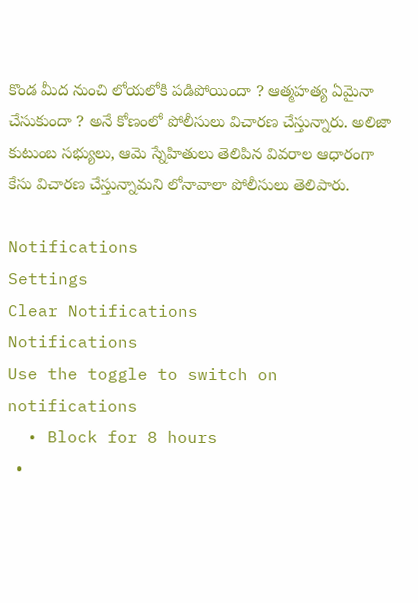కొండ మీద నుంచి లోయలోకి పడిపోయిందా ? ఆత్మహత్య ఏమైనా చేసుకుందా ? అనే కోణంలో పోలీసులు విచారణ చేస్తున్నారు. అలిజా కుటుంబ సభ్యులు, ఆమె స్నేహితులు తెలిపిన వివరాల ఆధారంగా కేసు విచారణ చేస్తున్నామని లోనావాలా పోలీసులు తెలిపారు.

Notifications
Settings
Clear Notifications
Notifications
Use the toggle to switch on notifications
  • Block for 8 hours
  •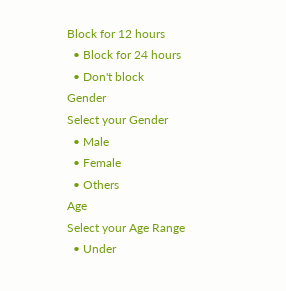Block for 12 hours
  • Block for 24 hours
  • Don't block
Gender
Select your Gender
  • Male
  • Female
  • Others
Age
Select your Age Range
  • Under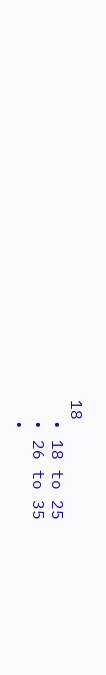18
  • 18 to 25
  • 26 to 35
  •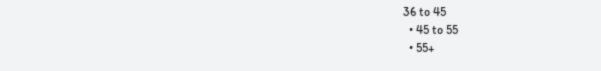36 to 45
  • 45 to 55
  • 55+